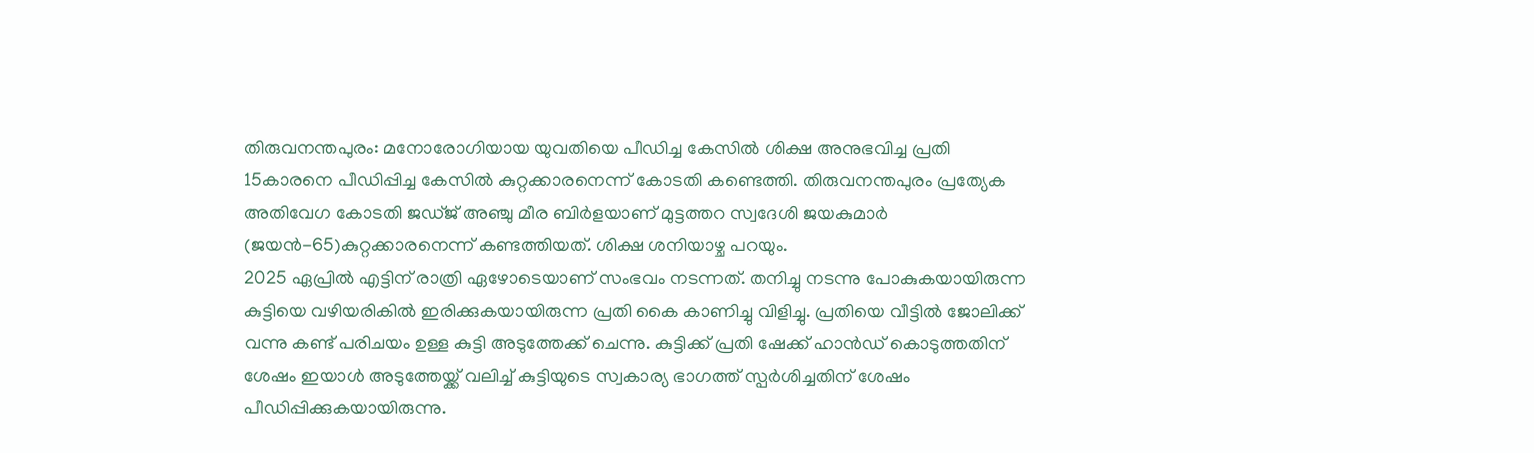തിരുവനന്തപുരം: മനോരോഗിയായ യുവതിയെ പീഡിച്ച കേസിൽ ശിക്ഷ അനുഭവിച്ച പ്രതി 15കാരനെ പീഡിപ്പിച്ച കേസിൽ കുറ്റക്കാരനെന്ന് കോടതി കണ്ടെത്തി. തിരുവനന്തപുരം പ്രത്യേക അതിവേഗ കോടതി ജഡ്ജ് അഞ്ചു മീര ബിർളയാണ് മുട്ടത്തറ സ്വദേശി ജയകുമാർ (ജയൻ-65)കുറ്റക്കാരനെന്ന് കണ്ടത്തിയത്. ശിക്ഷ ശനിയാഴ്ച പറയും.
2025 ഏപ്രിൽ എട്ടിന് രാത്രി ഏഴോടെയാണ് സംഭവം നടന്നത്. തനിച്ചു നടന്നു പോകുകയായിരുന്ന കുട്ടിയെ വഴിയരികിൽ ഇരിക്കുകയായിരുന്ന പ്രതി കൈ കാണിച്ചു വിളിച്ചു. പ്രതിയെ വീട്ടിൽ ജോലിക്ക് വന്നു കണ്ട് പരിചയം ഉള്ള കുട്ടി അടുത്തേക്ക് ചെന്നു. കുട്ടിക്ക് പ്രതി ഷേക്ക് ഹാൻഡ് കൊടുത്തതിന് ശേഷം ഇയാൾ അടുത്തേയ്ക്ക് വലിച്ച് കുട്ടിയുടെ സ്വകാര്യ ഭാഗത്ത് സ്പർശിച്ചതിന് ശേഷം പീഡിപ്പിക്കുകയായിരുന്നു.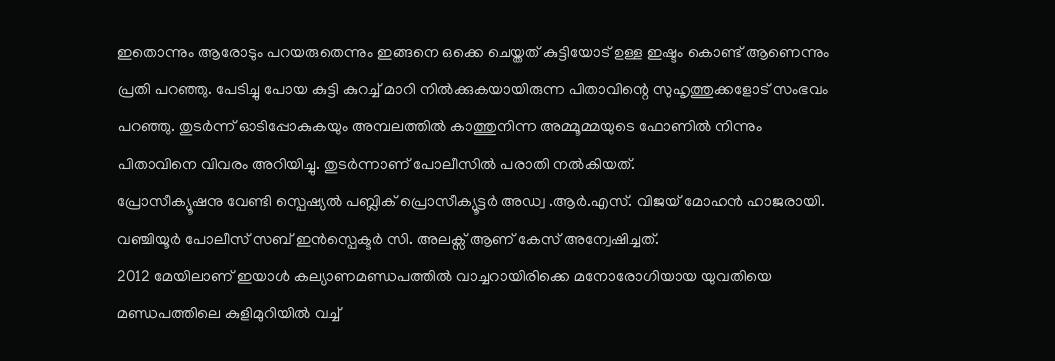ഇതൊന്നും ആരോടും പറയരുതെന്നും ഇങ്ങനെ ഒക്കെ ചെയ്തത് കുട്ടിയോട് ഉള്ള ഇഷ്ടം കൊണ്ട് ആണെന്നും പ്രതി പറഞ്ഞു. പേടിച്ചു പോയ കുട്ടി കുറച്ച് മാറി നിൽക്കുകയായിരുന്ന പിതാവിന്റെ സുഹൃത്തുക്കളോട് സംഭവം പറഞ്ഞു. തുടർന്ന് ഓടിപ്പോകുകയും അമ്പലത്തിൽ കാത്തുനിന്ന അമ്മൂമ്മയുടെ ഫോണിൽ നിന്നും പിതാവിനെ വിവരം അറിയിച്ചു. തുടർന്നാണ് പോലീസിൽ പരാതി നൽകിയത്.
പ്രോസീക്യൂഷനു വേണ്ടി സ്പെഷ്യൽ പബ്ലിക് പ്രൊസീക്യൂട്ടർ അഡ്വ .ആർ.എസ്. വിജയ് മോഹൻ ഹാജരായി. വഞ്ചിയൂർ പോലീസ് സബ് ഇൻസ്പെക്ടർ സി. അലക്സ് ആണ് കേസ് അന്വേഷിച്ചത്.
2012 മേയിലാണ് ഇയാൾ കല്യാണമണ്ഡപത്തിൽ വാച്ചറായിരിക്കെ മനോരോഗിയായ യുവതിയെ മണ്ഡപത്തിലെ കുളിമുറിയിൽ വച്ച്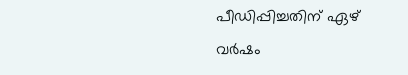പീഡിപ്പിച്ചതിന് ഏഴ് വർഷം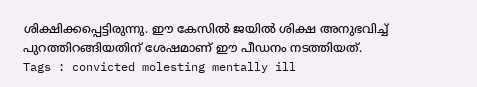ശിക്ഷിക്കപ്പെട്ടിരുന്നു. ഈ കേസിൽ ജയിൽ ശിക്ഷ അനുഭവിച്ച് പുറത്തിറങ്ങിയതിന് ശേഷമാണ് ഈ പീഡനം നടത്തിയത്.
Tags : convicted molesting mentally ill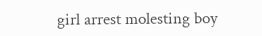girl arrest molesting boy